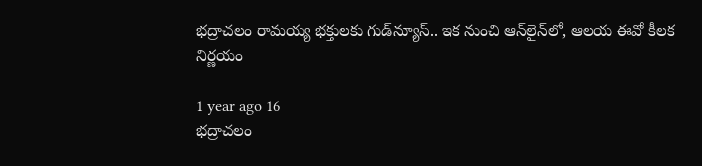భద్రాచలం రామయ్య భక్తులకు గుడ్‌న్యూస్.. ఇక నుంచి ఆన్‌లైన్‌లో, ఆలయ ఈవో కీలక నిర్ణయం

1 year ago 16
భద్రాచలం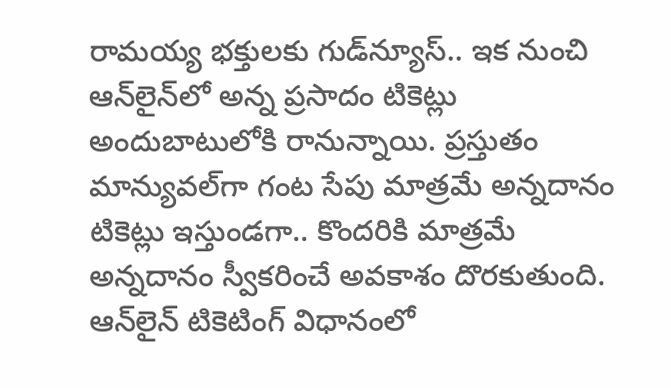రామయ్య భక్తులకు గుడ్‌న్యూస్.. ఇక నుంచి ఆన్‌లైన్‌లో అన్న ప్రసాదం టికెట్లు అందుబాటులోకి రానున్నాయి. ప్రస్తుతం మాన్యువల్‌గా గంట సేపు మాత్రమే అన్నదానం టికెట్లు ఇస్తుండగా.. కొందరికి మాత్రమే అన్నదానం స్వీకరించే అవకాశం దొరకుతుంది. ఆన్‌లైన్ టికెటింగ్ విధానంలో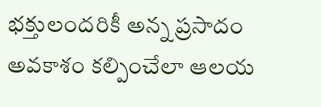భక్తులందరికీ అన్న ప్రసాదం అవకాశం కల్పించేలా ఆలయ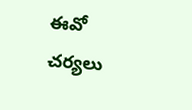ఈవో చర్యలు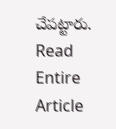చేపట్టారు.
Read Entire Article